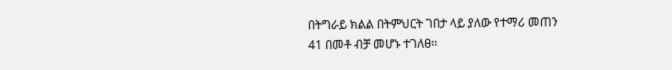በትግራይ ክልል በትምህርት ገበታ ላይ ያለው የተማሪ መጠን
41 በመቶ ብቻ መሆኑ ተገለፀ፡፡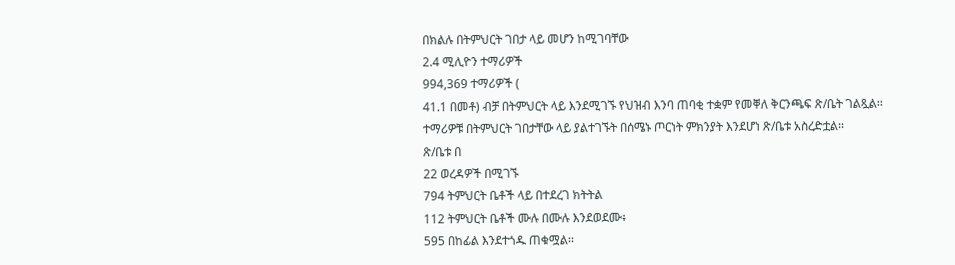በክልሉ በትምህርት ገበታ ላይ መሆን ከሚገባቸው
2.4 ሚሊዮን ተማሪዎች
994,369 ተማሪዎች (
41.1 በመቶ) ብቻ በትምህርት ላይ እንደሚገኙ የህዝብ እንባ ጠባቂ ተቋም የመቐለ ቅርንጫፍ ጽ/ቤት ገልጿል፡፡
ተማሪዎቹ በትምህርት ገበታቸው ላይ ያልተገኙት በሰሜኑ ጦርነት ምክንያት እንደሆነ ጽ/ቤቱ አስረድቷል፡፡
ጽ/ቤቱ በ
22 ወረዳዎች በሚገኙ
794 ትምህርት ቤቶች ላይ በተደረገ ክትትል
112 ትምህርት ቤቶች ሙሉ በሙሉ እንደወደሙ፥
595 በከፊል እንደተጎዱ ጠቁሟል፡፡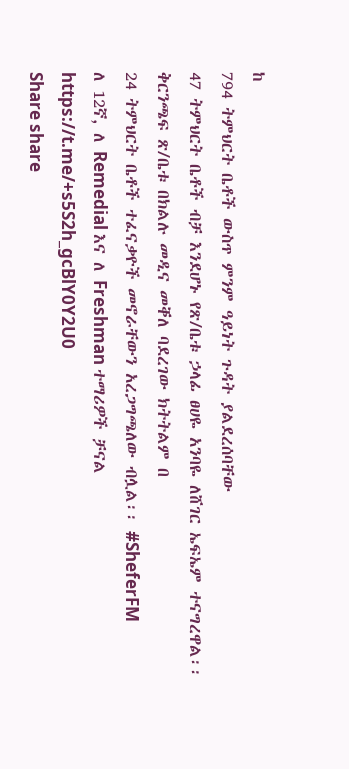ከ
794 ትምህርት ቤቶች ውስጥ ምንም ዓይነት ጉዳት ያልደረሰባቸው
47 ትምህርት ቤቶች ብቻ እንደሆኑ የጽ/ቤቱ ኃላፊ ፀሀዬ አንባዬ ለሸገር ኤፍኤም ተናግረዋል፡፡
ቅርንጫፍ ጽ/ቤቱ በክልሉ መዲና መቐለ ባደረገው ክትትልም በ
24 ትምህርት ቤቶች ተፈናቃዮች መኖራቸውን አረጋግጫለው ብሏል፡፡ #SheferFM
ለ 12ኛ, ለ Remedial እና ለ Freshman ተማሪዎች ቻናል
https://t.me/+s5S2h_gcBlY0Y2U0
Share share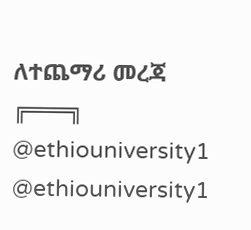ለተጨማሪ መረጃ
╔═══╗
@ethiouniversity1
@ethiouniversity1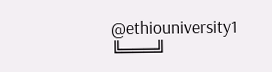@ethiouniversity1
╚═══╝